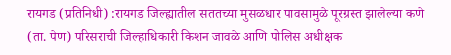रायगड (प्रतिनिधी) :रायगड जिल्ह्यातील सततच्या मुसळधार पावसामुळे पूरग्रस्त झालेल्या कणे (ता. पेण) परिसराची जिल्हाधिकारी किशन जावळे आणि पोलिस अधीक्षक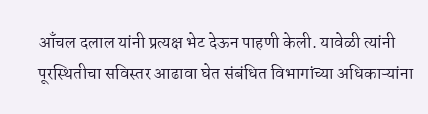आँचल दलाल यांनी प्रत्यक्ष भेट देऊन पाहणी केली. यावेळी त्यांनी पूरस्थितीचा सविस्तर आढावा घेत संबंधित विभागांच्या अधिकाऱ्यांना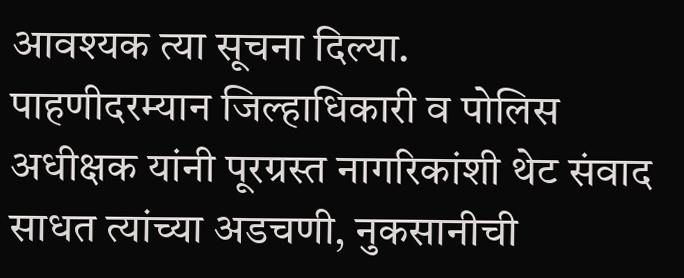आवश्यक त्या सूचना दिल्या.
पाहणीदरम्यान जिल्हाधिकारी व पोलिस अधीक्षक यांनी पूरग्रस्त नागरिकांशी थेट संवाद साधत त्यांच्या अडचणी, नुकसानीची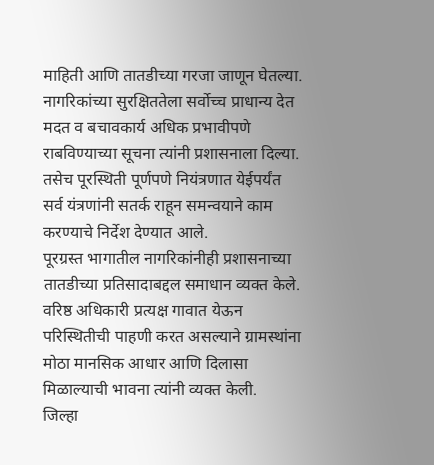माहिती आणि तातडीच्या गरजा जाणून घेतल्या. नागरिकांच्या सुरक्षिततेला सर्वोच्च प्राधान्य देत मदत व बचावकार्य अधिक प्रभावीपणे राबविण्याच्या सूचना त्यांनी प्रशासनाला दिल्या. तसेच पूरस्थिती पूर्णपणे नियंत्रणात येईपर्यंत सर्व यंत्रणांनी सतर्क राहून समन्वयाने काम करण्याचे निर्देश देण्यात आले.
पूरग्रस्त भागातील नागरिकांनीही प्रशासनाच्या तातडीच्या प्रतिसादाबद्दल समाधान व्यक्त केले. वरिष्ठ अधिकारी प्रत्यक्ष गावात येऊन परिस्थितीची पाहणी करत असल्याने ग्रामस्थांना मोठा मानसिक आधार आणि दिलासा मिळाल्याची भावना त्यांनी व्यक्त केली.
जिल्हा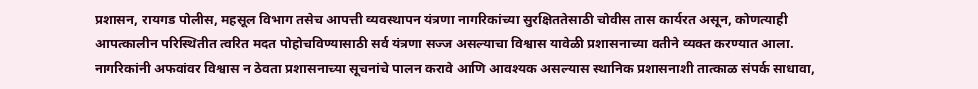प्रशासन, रायगड पोलीस, महसूल विभाग तसेच आपत्ती व्यवस्थापन यंत्रणा नागरिकांच्या सुरक्षिततेसाठी चोवीस तास कार्यरत असून, कोणत्याही आपत्कालीन परिस्थितीत त्वरित मदत पोहोचविण्यासाठी सर्व यंत्रणा सज्ज असल्याचा विश्वास यावेळी प्रशासनाच्या वतीने व्यक्त करण्यात आला. नागरिकांनी अफवांवर विश्वास न ठेवता प्रशासनाच्या सूचनांचे पालन करावे आणि आवश्यक असल्यास स्थानिक प्रशासनाशी तात्काळ संपर्क साधावा,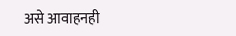असे आवाहनही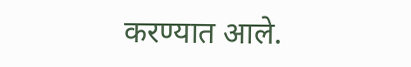करण्यात आले.